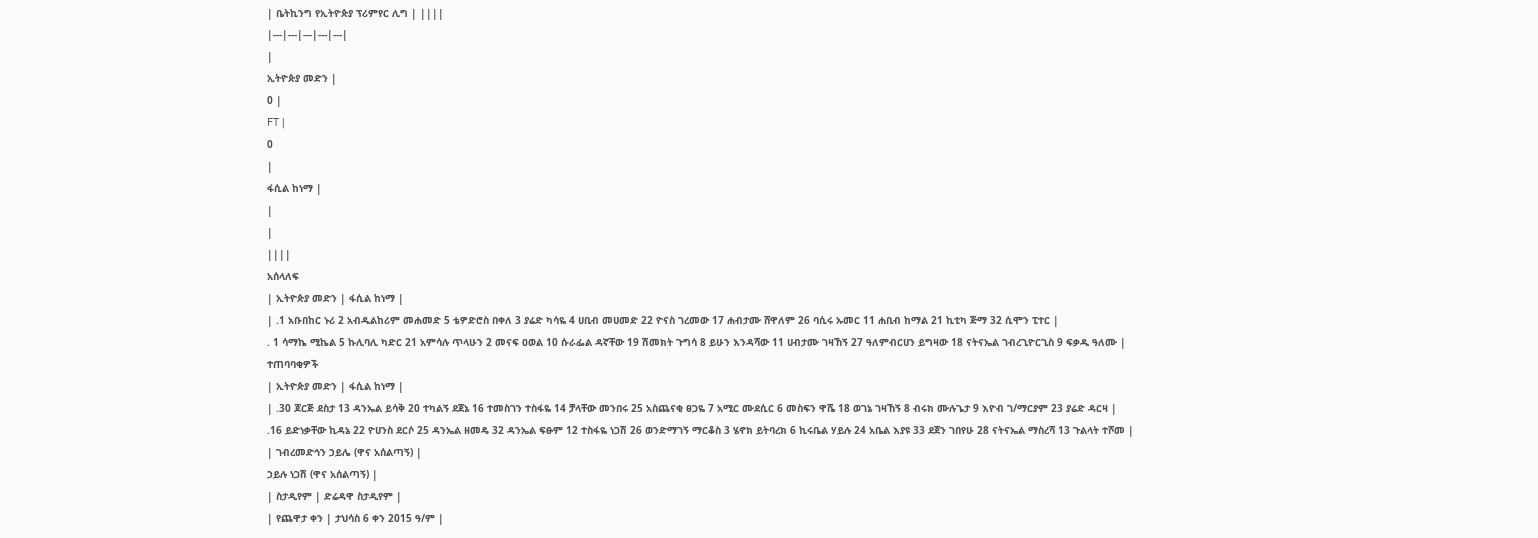| ቤትኪንግ የኢትዮጵያ ፕሪምየር ሊግ | ||||
|---|---|---|---|---|
|
ኢትዮጵያ መድን |
0 |
FT |
0
|
ፋሲል ከነማ |
|
|
||||
አሰላለፍ
| ኢትዮጵያ መድን | ፋሲል ከነማ |
| .1 አቡበከር ኑሪ 2 አብዱልከሪም መሐመድ 5 ቴዎድሮስ በቀለ 3 ያሬድ ካሳዬ 4 ሀቢብ መሀመድ 22 ዮናስ ገረመው 17 ሐብታሙ ሸዋለም 26 ባሲሩ ኡመር 11 ሐቢብ ከማል 21 ኪቲካ ጅማ 32 ሲሞን ፒተር |
. 1 ሳማኬ ሚኬል 5 ኩሊባሊ ካድር 21 አምሳሉ ጥላሁን 2 መናፍ ዐወል 10 ሱራፌል ዳኛቸው 19 ሽመክት ጉግሳ 8 ይሁን እንዳሻው 11 ሀብታሙ ገዛኸኝ 27 ዓለምብርሀን ይግዛው 18 ናትናኤል ገብረጊዮርጊስ 9 ፍቃዱ ዓለሙ |
ተጠባባቂዎች
| ኢትዮጵያ መድን | ፋሲል ከነማ |
| .30 ጆርጅ ደስታ 13 ዳንኤል ይሳቅ 20 ተካልኝ ደጀኔ 16 ተመስገን ተስፋዬ 14 ቻላቸው መንበሩ 25 አስጨናቂ ፀጋዬ 7 አሚር ሙደሲር 6 መስፍን ዋሼ 18 ወገኔ ገዛኸኝ 8 ብሩክ ሙሉጌታ 9 እዮብ ገ/ማርያም 23 ያሬድ ዳርዛ |
.16 ይድነቃቸው ኪዳኔ 22 ዮሀንስ ደርሶ 25 ዳንኤል ዘመዴ 32 ዳንኤል ፍፁም 12 ተስፋዬ ነጋሽ 26 ወንድማገኝ ማርቆስ 3 ሄኖክ ይትባረክ 6 ኪሩቤል ሃይሉ 24 አቤል እያዩ 33 ደጀን ገበየሁ 28 ናትናኤል ማስረሻ 13 ጉልላት ተሾመ |
| ገብረመድኅን ኃይሌ (ዋና አሰልጣኝ) |
ኃይሉ ነጋሽ (ዋና አሰልጣኝ) |
| ስታዲየም | ድሬዳዋ ስታዲየም |
| የጨዋታ ቀን | ታህሳስ 6 ቀን 2015 ዓ/ም |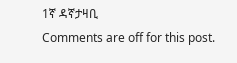1ኛ ዳኛታዛቢ
Comments are off for this post.